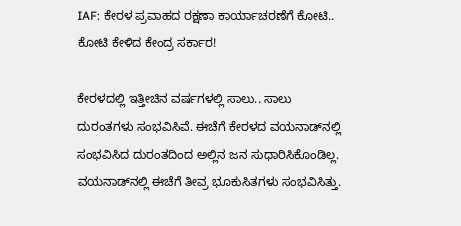IAF: ಕೇರಳ ಪ್ರವಾಹದ ರಕ್ಷಣಾ ಕಾರ್ಯಾಚರಣೆಗೆ ಕೋಟಿ.. ಕೋಟಿ ಕೇಳಿದ ಕೇಂದ್ರ ಸರ್ಕಾರ!

ಕೇರಳದಲ್ಲಿ ಇತ್ತೀಚಿನ ವರ್ಷಗಳಲ್ಲಿ ಸಾಲು.. ಸಾಲು ದುರಂತಗಳು ಸಂಭವಿಸಿವೆ. ಈಚೆಗೆ ಕೇರಳದ ವಯನಾಡ್‌ನಲ್ಲಿ ಸಂಭವಿಸಿದ ದುರಂತದಿಂದ ಅಲ್ಲಿನ ಜನ ಸುಧಾರಿಸಿಕೊಂಡಿಲ್ಲ. ವಯನಾಡ್‌ನಲ್ಲಿ ಈಚೆಗೆ ತೀವ್ರ ಭೂಕುಸಿತಗಳು ಸಂಭವಿಸಿತ್ತು.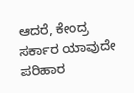ಆದರೆ, ಕೇಂದ್ರ ಸರ್ಕಾರ ಯಾವುದೇ ಪರಿಹಾರ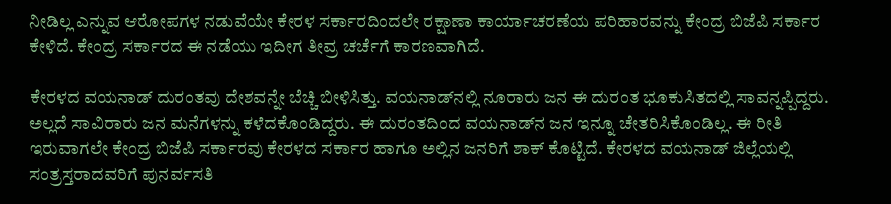ನೀಡಿಲ್ಲ ಎನ್ನುವ ಆರೋಪಗಳ ನಡುವೆಯೇ ಕೇರಳ ಸರ್ಕಾರದಿಂದಲೇ ರಕ್ಷಾಣಾ ಕಾರ್ಯಾಚರಣೆಯ ಪರಿಹಾರವನ್ನು ಕೇಂದ್ರ ಬಿಜೆಪಿ ಸರ್ಕಾರ ಕೇಳಿದೆ. ಕೇಂದ್ರ ಸರ್ಕಾರದ ಈ ನಡೆಯು ಇದೀಗ ತೀವ್ರ ಚರ್ಚೆಗೆ ಕಾರಣವಾಗಿದೆ.

ಕೇರಳದ ವಯನಾಡ್‌ ದುರಂತವು ದೇಶವನ್ನೇ ಬೆಚ್ಚಿ ಬೀಳಿಸಿತ್ತು. ವಯನಾಡ್‌ನಲ್ಲಿ ನೂರಾರು ಜನ ಈ ದುರಂತ ಭೂಕುಸಿತದಲ್ಲಿ ಸಾವನ್ನಪ್ಪಿದ್ದರು. ಅಲ್ಲದೆ ಸಾವಿರಾರು ಜನ ಮನೆಗಳನ್ನು ಕಳೆದಕೊಂಡಿದ್ದರು. ಈ ದುರಂತದಿಂದ ವಯನಾಡ್‌ನ ಜನ ಇನ್ನೂ ಚೇತರಿಸಿಕೊಂಡಿಲ್ಲ. ಈ ರೀತಿ ಇರುವಾಗಲೇ ಕೇಂದ್ರ ಬಿಜೆಪಿ ಸರ್ಕಾರವು ಕೇರಳದ ಸರ್ಕಾರ ಹಾಗೂ ಅಲ್ಲಿನ ಜನರಿಗೆ ಶಾಕ್‌ ಕೊಟ್ಟಿದೆ. ಕೇರಳದ ವಯನಾಡ್‌ ಜಿಲ್ಲೆಯಲ್ಲಿ ಸಂತ್ರಸ್ತರಾದವರಿಗೆ ಪುನರ್ವಸತಿ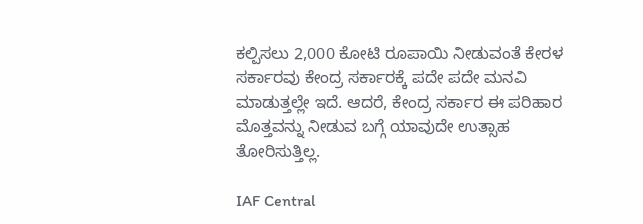ಕಲ್ಪಿಸಲು 2,000 ಕೋಟಿ ರೂಪಾಯಿ ನೀಡುವಂತೆ ಕೇರಳ ಸರ್ಕಾರವು ಕೇಂದ್ರ ಸರ್ಕಾರಕ್ಕೆ ಪದೇ ಪದೇ ಮನವಿ ಮಾಡುತ್ತಲ್ಲೇ ಇದೆ. ಆದರೆ, ಕೇಂದ್ರ ಸರ್ಕಾರ ಈ ಪರಿಹಾರ ಮೊತ್ತವನ್ನು ನೀಡುವ ಬಗ್ಗೆ ಯಾವುದೇ ಉತ್ಸಾಹ ತೋರಿಸುತ್ತಿಲ್ಲ.

IAF Central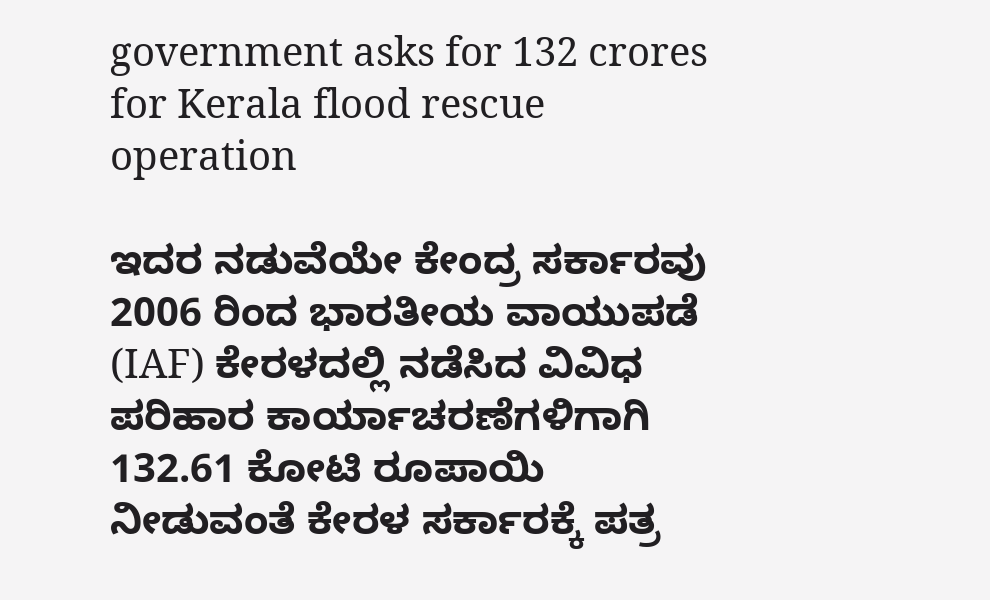government asks for 132 crores for Kerala flood rescue operation

ಇದರ ನಡುವೆಯೇ ಕೇಂದ್ರ ಸರ್ಕಾರವು 2006 ರಿಂದ ಭಾರತೀಯ ವಾಯುಪಡೆ (IAF) ಕೇರಳದಲ್ಲಿ ನಡೆಸಿದ ವಿವಿಧ ಪರಿಹಾರ ಕಾರ್ಯಾಚರಣೆಗಳಿಗಾಗಿ 132.61 ಕೋಟಿ ರೂಪಾಯಿ ನೀಡುವಂತೆ ಕೇರಳ ಸರ್ಕಾರಕ್ಕೆ ಪತ್ರ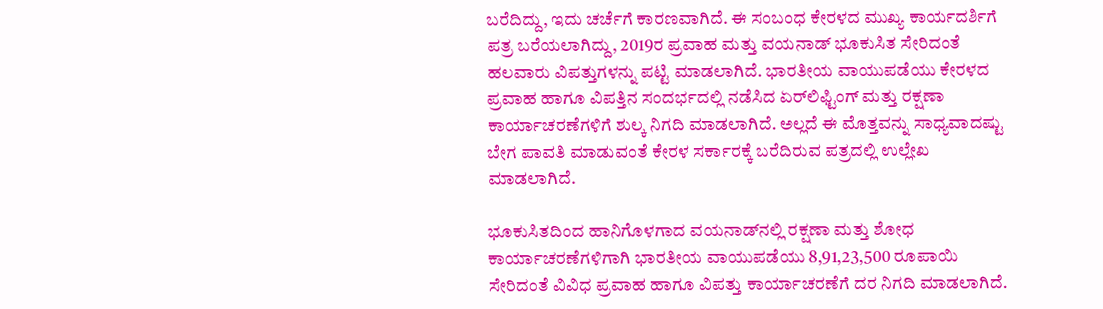ಬರೆದಿದ್ದು, ಇದು ಚರ್ಚೆಗೆ ಕಾರಣವಾಗಿದೆ. ಈ ಸಂಬಂಧ ಕೇರಳದ ಮುಖ್ಯ ಕಾರ್ಯದರ್ಶಿಗೆ ಪತ್ರ ಬರೆಯಲಾಗಿದ್ದು, 2019ರ ಪ್ರವಾಹ ಮತ್ತು ವಯನಾಡ್ ಭೂಕುಸಿತ ಸೇರಿದಂತೆ ಹಲವಾರು ವಿಪತ್ತುಗಳನ್ನು ಪಟ್ಟಿ ಮಾಡಲಾಗಿದೆ. ಭಾರತೀಯ ವಾಯುಪಡೆಯು ಕೇರಳದ ಪ್ರವಾಹ ಹಾಗೂ ವಿಪತ್ತಿನ ಸಂದರ್ಭದಲ್ಲಿ ನಡೆಸಿದ ಏರ್‌ಲಿಫ್ಟಿಂಗ್ ಮತ್ತು ರಕ್ಷಣಾ ಕಾರ್ಯಾಚರಣೆಗಳಿಗೆ ಶುಲ್ಕ ನಿಗದಿ ಮಾಡಲಾಗಿದೆ. ಅಲ್ಲದೆ ಈ ಮೊತ್ತವನ್ನು ಸಾಧ್ಯವಾದಷ್ಟು ಬೇಗ ಪಾವತಿ ಮಾಡುವಂತೆ ಕೇರಳ ಸರ್ಕಾರಕ್ಕೆ ಬರೆದಿರುವ ಪತ್ರದಲ್ಲಿ ಉಲ್ಲೇಖ ಮಾಡಲಾಗಿದೆ.

ಭೂಕುಸಿತದಿಂದ ಹಾನಿಗೊಳಗಾದ ವಯನಾಡ್‌ನಲ್ಲಿ ರಕ್ಷಣಾ ಮತ್ತು ಶೋಧ ಕಾರ್ಯಾಚರಣೆಗಳಿಗಾಗಿ ಭಾರತೀಯ ವಾಯುಪಡೆಯು 8,91,23,500 ರೂಪಾಯಿ ಸೇರಿದಂತೆ ವಿವಿಧ ಪ್ರವಾಹ ಹಾಗೂ ವಿಪತ್ತು ಕಾರ್ಯಾಚರಣೆಗೆ ದರ ನಿಗದಿ ಮಾಡಲಾಗಿದೆ.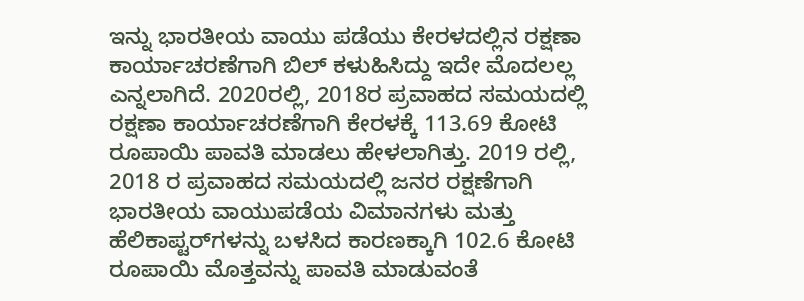ಇನ್ನು ಭಾರತೀಯ ವಾಯು ಪಡೆಯು ಕೇರಳದಲ್ಲಿನ ರಕ್ಷಣಾ ಕಾರ್ಯಾಚರಣೆಗಾಗಿ ಬಿಲ್ ಕಳುಹಿಸಿದ್ದು ಇದೇ ಮೊದಲಲ್ಲ ಎನ್ನಲಾಗಿದೆ. 2020ರಲ್ಲಿ, 2018ರ ಪ್ರವಾಹದ ಸಮಯದಲ್ಲಿ ರಕ್ಷಣಾ ಕಾರ್ಯಾಚರಣೆಗಾಗಿ ಕೇರಳಕ್ಕೆ 113.69 ಕೋಟಿ ರೂಪಾಯಿ ಪಾವತಿ ಮಾಡಲು ಹೇಳಲಾಗಿತ್ತು. 2019 ರಲ್ಲಿ, 2018 ರ ಪ್ರವಾಹದ ಸಮಯದಲ್ಲಿ ಜನರ ರಕ್ಷಣೆಗಾಗಿ ಭಾರತೀಯ ವಾಯುಪಡೆಯ ವಿಮಾನಗಳು ಮತ್ತು ಹೆಲಿಕಾಪ್ಟರ್‌ಗಳನ್ನು ಬಳಸಿದ ಕಾರಣಕ್ಕಾಗಿ 102.6 ಕೋಟಿ ರೂಪಾಯಿ ಮೊತ್ತವನ್ನು ಪಾವತಿ ಮಾಡುವಂತೆ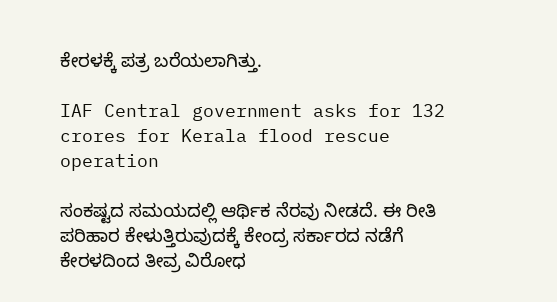ಕೇರಳಕ್ಕೆ ಪತ್ರ ಬರೆಯಲಾಗಿತ್ತು.

IAF Central government asks for 132 crores for Kerala flood rescue operation

ಸಂಕಷ್ಟದ ಸಮಯದಲ್ಲಿ ಆರ್ಥಿಕ ನೆರವು ನೀಡದೆ. ಈ ರೀತಿ ಪರಿಹಾರ ಕೇಳುತ್ತಿರುವುದಕ್ಕೆ ಕೇಂದ್ರ ಸರ್ಕಾರದ ನಡೆಗೆ ಕೇರಳದಿಂದ ತೀವ್ರ ವಿರೋಧ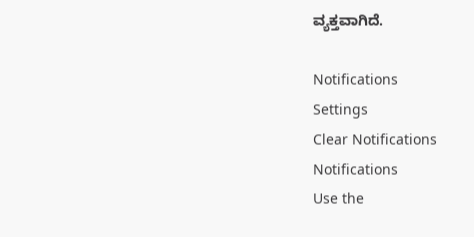ವ್ಯಕ್ತವಾಗಿದೆ.

Notifications
Settings
Clear Notifications
Notifications
Use the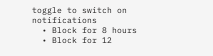toggle to switch on notifications
  • Block for 8 hours
  • Block for 12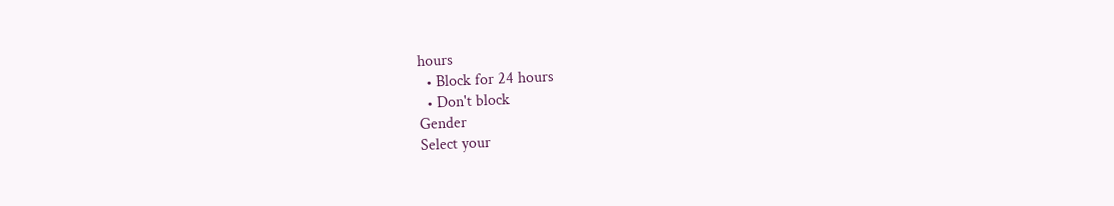hours
  • Block for 24 hours
  • Don't block
Gender
Select your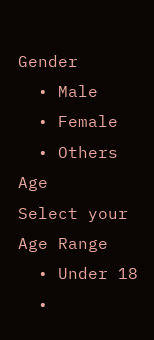Gender
  • Male
  • Female
  • Others
Age
Select your Age Range
  • Under 18
  •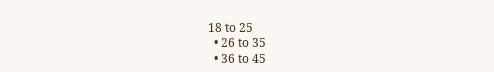18 to 25
  • 26 to 35
  • 36 to 45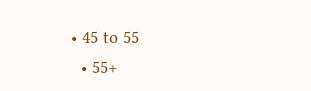• 45 to 55
  • 55+